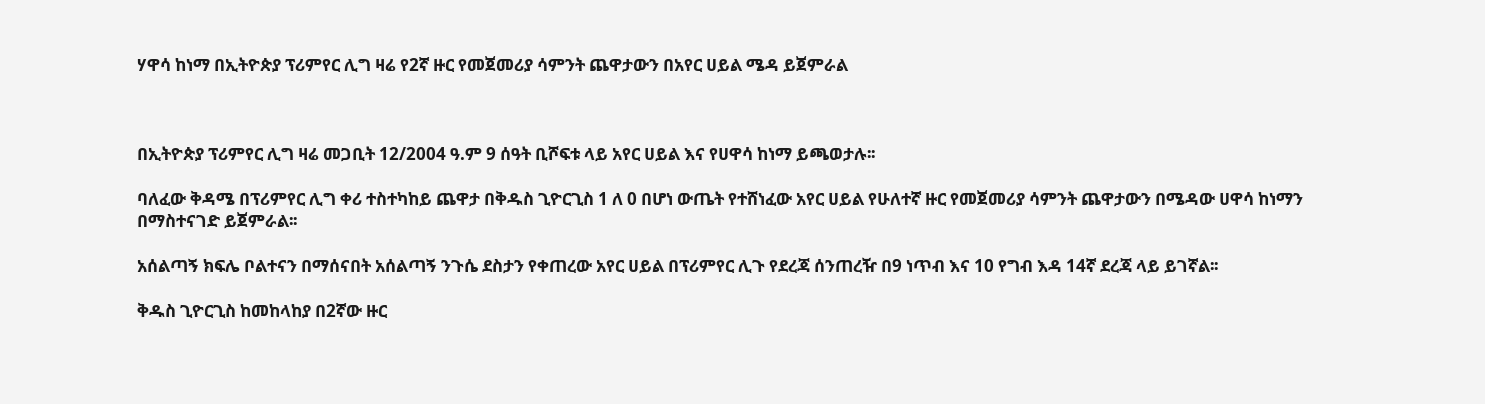ሃዋሳ ከነማ በኢትዮጵያ ፕሪምየር ሊግ ዛሬ የ2ኛ ዙር የመጀመሪያ ሳምንት ጨዋታውን በአየር ሀይል ሜዳ ይጀምራል



በኢትዮጵያ ፕሪምየር ሊግ ዛሬ መጋቢት 12/2004 ዓ.ም 9 ሰዓት ቢሾፍቱ ላይ አየር ሀይል እና የሀዋሳ ከነማ ይጫወታሉ፡፡

ባለፈው ቅዳሜ በፕሪምየር ሊግ ቀሪ ተስተካከይ ጨዋታ በቅዱስ ጊዮርጊስ 1 ለ 0 በሆነ ውጤት የተሸነፈው አየር ሀይል የሁለተኛ ዙር የመጀመሪያ ሳምንት ጨዋታውን በሜዳው ሀዋሳ ከነማን በማስተናገድ ይጀምራል፡፡

አሰልጣኝ ክፍሌ ቦልተናን በማሰናበት አሰልጣኝ ንጉሴ ደስታን የቀጠረው አየር ሀይል በፕሪምየር ሊጉ የደረጃ ሰንጠረዥ በ9 ነጥብ እና 10 የግብ እዳ 14ኛ ደረጃ ላይ ይገኛል፡፡

ቅዱስ ጊዮርጊስ ከመከላከያ በ2ኛው ዙር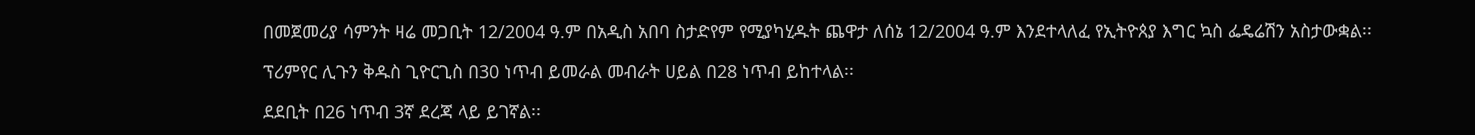በመጀመሪያ ሳምንት ዛሬ መጋቢት 12/2004 ዓ.ም በአዲስ አበባ ስታድየም የሚያካሂዱት ጨዋታ ለሰኔ 12/2004 ዓ.ም እንደተላለፈ የኢትዮጰያ እግር ኳስ ፌዴሬሽን አስታውቋል፡፡

ፕሪምየር ሊጉን ቅዱስ ጊዮርጊስ በ30 ነጥብ ይመራል መብራት ሀይል በ28 ነጥብ ይከተላል፡፡

ደደቢት በ26 ነጥብ 3ኛ ደረጃ ላይ ይገኛል፡፡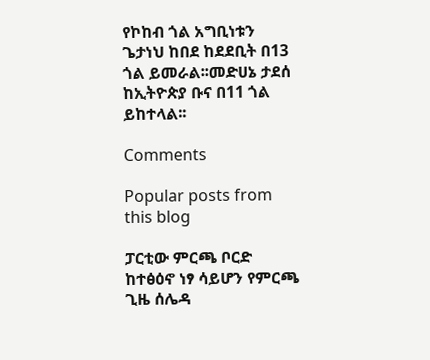የኮከብ ጎል አግቢነቱን ጌታነህ ከበደ ከደደቢት በ13 ጎል ይመራል፡፡መድሀኔ ታደሰ ከኢትዮጵያ ቡና በ11 ጎል ይከተላል፡፡

Comments

Popular posts from this blog

ፓርቲው ምርጫ ቦርድ ከተፅዕኖ ነፃ ሳይሆን የምርጫ ጊዜ ሰሌዳ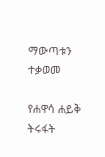ማውጣቱን ተቃወመ

የሐዋሳ ሐይቅ ትሩፋት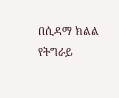በሲዳማ ክልል የትግራይ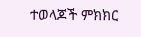ተወላጆች ምክክር